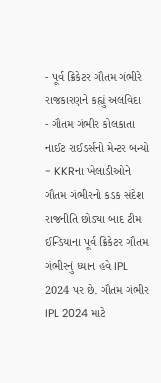- પૂર્વ ક્રિકેટર ગૌતમ ગંભીરે રાજકારણને કહ્યું અલવિદા
- ગૌતમ ગંભીર કોલકાતા નાઈટ રાઈડર્સનો મેન્ટર બન્યો
- KKRના ખેલાડીઓને ગૌતમ ગંભીરનો કડક સંદેશ
રાજનીતિ છોડ્યા બાદ ટીમ ઈન્ડિયાના પૂર્વ ક્રિકેટર ગૌતમ ગંભીરનું ધ્યાન હવે IPL 2024 પર છે. ગૌતમ ગંભીર IPL 2024 માટે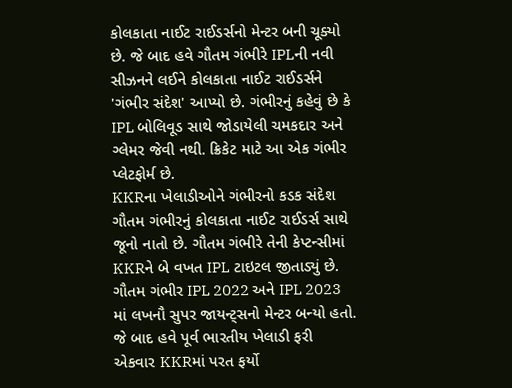કોલકાતા નાઈટ રાઈડર્સનો મેન્ટર બની ચૂક્યો છે. જે બાદ હવે ગૌતમ ગંભીરે IPLની નવી સીઝનને લઈને કોલકાતા નાઈટ રાઈડર્સને 'ગંભીર સંદેશ' આપ્યો છે. ગંભીરનું કહેવું છે કે IPL બોલિવૂડ સાથે જોડાયેલી ચમકદાર અને ગ્લેમર જેવી નથી. ક્રિકેટ માટે આ એક ગંભીર પ્લેટફોર્મ છે.
KKRના ખેલાડીઓને ગંભીરનો કડક સંદેશ
ગૌતમ ગંભીરનું કોલકાતા નાઈટ રાઈડર્સ સાથે જૂનો નાતો છે. ગૌતમ ગંભીરે તેની કેપ્ટન્સીમાં KKRને બે વખત IPL ટાઇટલ જીતાડ્યું છે. ગૌતમ ગંભીર IPL 2022 અને IPL 2023 માં લખનૌ સુપર જાયન્ટ્સનો મેન્ટર બન્યો હતો. જે બાદ હવે પૂર્વ ભારતીય ખેલાડી ફરી એકવાર KKRમાં પરત ફર્યો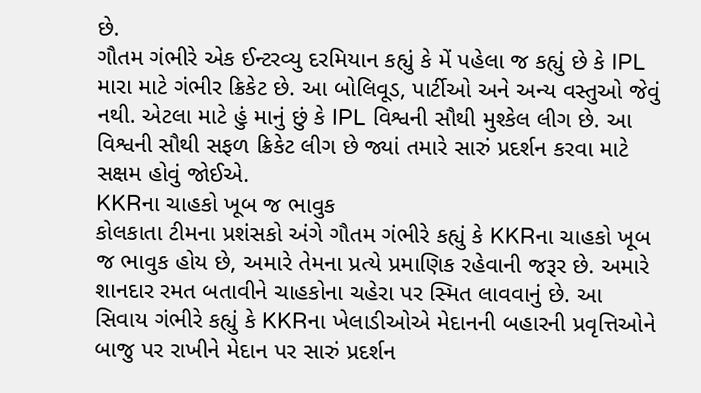છે.
ગૌતમ ગંભીરે એક ઈન્ટરવ્યુ દરમિયાન કહ્યું કે મેં પહેલા જ કહ્યું છે કે IPL મારા માટે ગંભીર ક્રિકેટ છે. આ બોલિવૂડ, પાર્ટીઓ અને અન્ય વસ્તુઓ જેવું નથી. એટલા માટે હું માનું છું કે IPL વિશ્વની સૌથી મુશ્કેલ લીગ છે. આ વિશ્વની સૌથી સફળ ક્રિકેટ લીગ છે જ્યાં તમારે સારું પ્રદર્શન કરવા માટે સક્ષમ હોવું જોઈએ.
KKRના ચાહકો ખૂબ જ ભાવુક
કોલકાતા ટીમના પ્રશંસકો અંગે ગૌતમ ગંભીરે કહ્યું કે KKRના ચાહકો ખૂબ જ ભાવુક હોય છે, અમારે તેમના પ્રત્યે પ્રમાણિક રહેવાની જરૂર છે. અમારે શાનદાર રમત બતાવીને ચાહકોના ચહેરા પર સ્મિત લાવવાનું છે. આ સિવાય ગંભીરે કહ્યું કે KKRના ખેલાડીઓએ મેદાનની બહારની પ્રવૃત્તિઓને બાજુ પર રાખીને મેદાન પર સારું પ્રદર્શન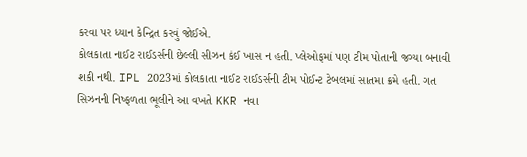કરવા પર ધ્યાન કેન્દ્રિત કરવું જોઈએ.
કોલકાતા નાઈટ રાઈડર્સની છેલ્લી સીઝન કંઈ ખાસ ન હતી. પ્લેઓફમાં પણ ટીમ પોતાની જગ્યા બનાવી શકી નથી. IPL 2023માં કોલકાતા નાઈટ રાઈડર્સની ટીમ પોઈન્ટ ટેબલમાં સાતમા ક્રમે હતી. ગત સિઝનની નિષ્ફળતા ભૂલીને આ વખતે KKR નવા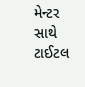મેન્ટર સાથે ટાઈટલ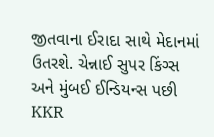જીતવાના ઈરાદા સાથે મેદાનમાં ઉતરશે. ચેન્નાઈ સુપર કિંગ્સ અને મુંબઈ ઈન્ડિયન્સ પછી KKR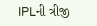IPLની ત્રીજી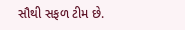સૌથી સફળ ટીમ છે.